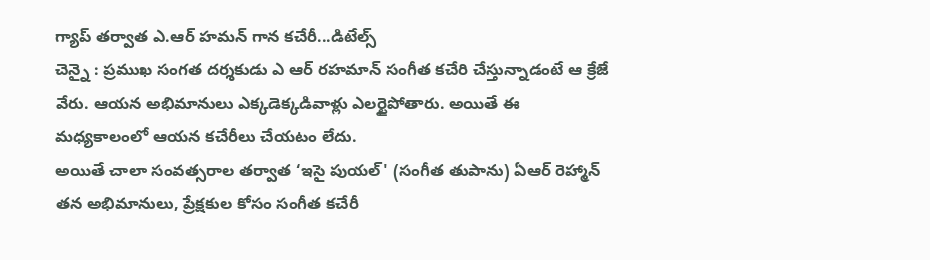గ్యాప్ తర్వాత ఎ.ఆర్ హమన్ గాన కచేరీ...డిటేల్స్
చెన్నై : ప్రముఖ సంగత దర్శకుడు ఎ ఆర్ రహమాన్ సంగీత కచేరి చేస్తున్నాడంటే ఆ క్రేజే వేరు. ఆయన అభిమానులు ఎక్కడెక్కడివాళ్లు ఎలర్టైపోతారు. అయితే ఈ మధ్యకాలంలో ఆయన కచేరీలు చేయటం లేదు.
అయితే చాలా సంవత్సరాల తర్వాత ‘ఇసై పుయల్' (సంగీత తుపాను) ఏఆర్ రెహ్మాన్ తన అభిమానులు, ప్రేక్షకుల కోసం సంగీత కచేరీ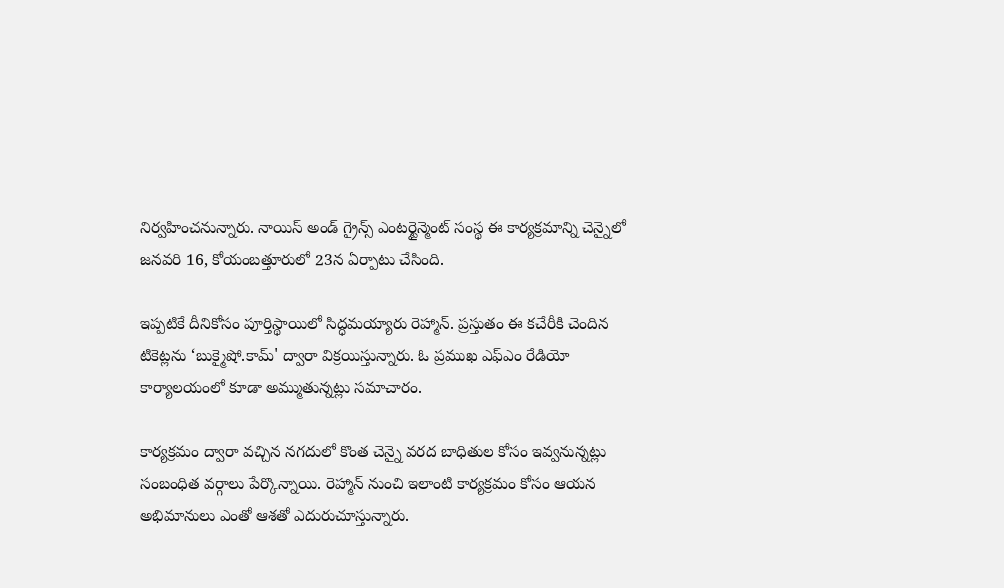నిర్వహించనున్నారు. నాయిస్ అండ్ గ్రైన్స్ ఎంటర్టైన్మెంట్ సంస్థ ఈ కార్యక్రమాన్ని చెన్నైలో జనవరి 16, కోయంబత్తూరులో 23న ఏర్పాటు చేసింది.

ఇప్పటికే దీనికోసం పూర్తిస్థాయిలో సిద్ధమయ్యారు రెహ్మాన్. ప్రస్తుతం ఈ కచేరీకి చెందిన టికెట్లను ‘బుక్మైషో.కామ్' ద్వారా విక్రయిస్తున్నారు. ఓ ప్రముఖ ఎఫ్ఎం రేడియో కార్యాలయంలో కూడా అమ్ముతున్నట్లు సమాచారం.

కార్యక్రమం ద్వారా వచ్చిన నగదులో కొంత చెన్నై వరద బాధితుల కోసం ఇవ్వనున్నట్లు సంబంధిత వర్గాలు పేర్కొన్నాయి. రెహ్మాన్ నుంచి ఇలాంటి కార్యక్రమం కోసం ఆయన అభిమానులు ఎంతో ఆశతో ఎదురుచూస్తున్నారు.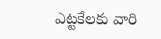ఎట్టకేలకు వారి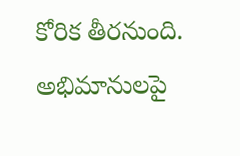కోరిక తీరనుంది. అభిమానులపై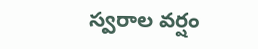స్వరాల వర్షం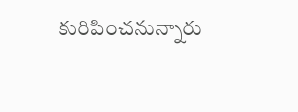కురిపించనున్నారు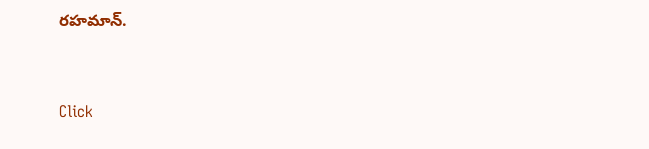రహమాన్.


Click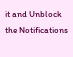it and Unblock the Notifications